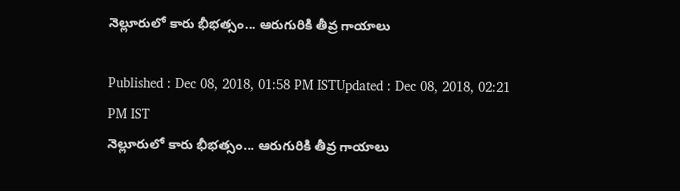నెల్లూరులో కారు భీభత్సం... ఆరుగురికి తీవ్ర గాయాలు

Published : Dec 08, 2018, 01:58 PM ISTUpdated : Dec 08, 2018, 02:21 PM IST
నెల్లూరులో కారు భీభత్సం... ఆరుగురికి తీవ్ర గాయాలు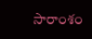సారాంశం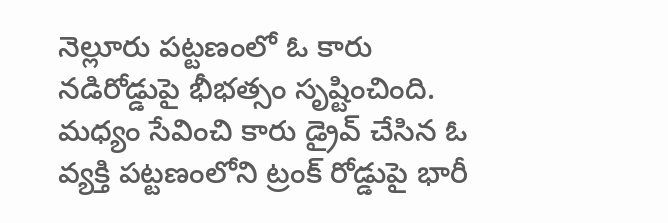నెల్లూరు పట్టణంలో ఓ కారు నడిరోడ్డుపై భీభత్సం సృష్టించింది. మధ్యం సేవించి కారు డ్రైవ్ చేసిన ఓ వ్యక్తి పట్టణంలోని ట్రంక్ రోడ్డుపై భారీ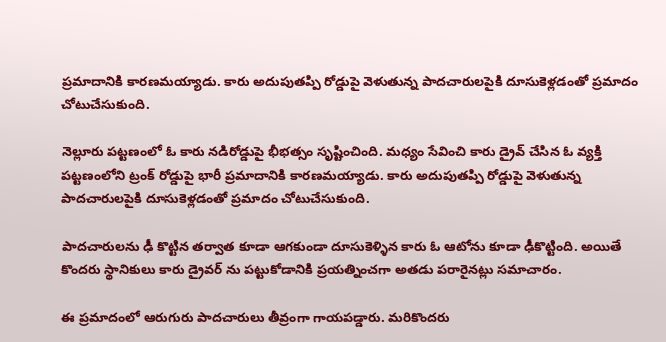ప్రమాదానికి కారణమయ్యాడు. కారు అదుపుతప్పి రోడ్డుపై వెళుతున్న పాదచారులపైకి దూసుకెళ్లడంతో ప్రమాదం చోటుచేసుకుంది.

నెల్లూరు పట్టణంలో ఓ కారు నడిరోడ్డుపై భీభత్సం సృష్టించింది. మధ్యం సేవించి కారు డ్రైవ్ చేసిన ఓ వ్యక్తి పట్టణంలోని ట్రంక్ రోడ్డుపై భారీ ప్రమాదానికి కారణమయ్యాడు. కారు అదుపుతప్పి రోడ్డుపై వెళుతున్న పాదచారులపైకి దూసుకెళ్లడంతో ప్రమాదం చోటుచేసుకుంది.

పాదచారులను ఢీ కొట్టిన తర్వాత కూడా ఆగకుండా దూసుకెళ్ళిన కారు ఓ ఆటోను కూడా ఢీకొట్టింది. అయితే కొందరు స్థానికులు కారు డ్రైవర్ ను పట్టుకోడానికి ప్రయత్నించగా అతడు పరారైనట్లు సమాచారం.

ఈ ప్రమాదంలో ఆరుగురు పాదచారులు తీవ్రంగా గాయపడ్డారు. మరికొందరు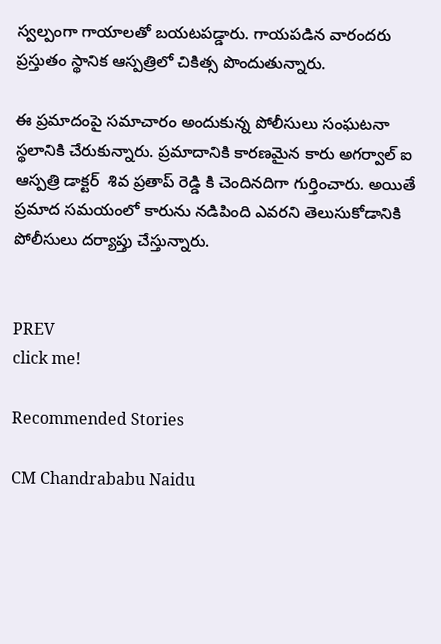స్వల్పంగా గాయాలతో బయటపడ్డారు. గాయపడిన వారందరు ప్రస్తుతం స్థానిక ఆస్పత్రిలో చికిత్స పొందుతున్నారు.

ఈ ప్రమాదంపై సమాచారం అందుకున్న పోలీసులు సంఘటనా స్థలానికి చేరుకున్నారు. ప్రమాదానికి కారణమైన కారు అగర్వాల్ ఐ ఆస్పత్రి డాక్టర్  శివ ప్రతాప్ రెడ్డి కి చెందినదిగా గుర్తించారు. అయితే ప్రమాద సమయంలో కారును నడిపింది ఎవరని తెలుసుకోడానికి పోలీసులు దర్యాప్తు చేస్తున్నారు.


PREV
click me!

Recommended Stories

CM Chandrababu Naidu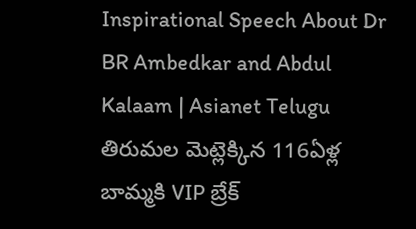Inspirational Speech About Dr BR Ambedkar and Abdul Kalaam | Asianet Telugu
తిరుమల మెట్లెక్కిన 116ఏళ్ల బామ్మకి VIP బ్రేక్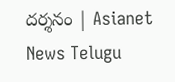దర్శనం | Asianet News Telugu